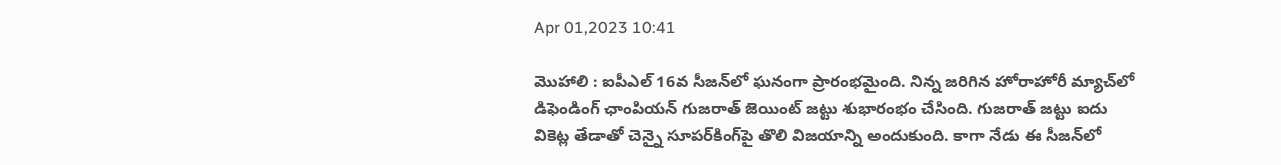Apr 01,2023 10:41

మొహాలి : ఐపీఎల్‌ 16వ సీజన్‌లో ఘనంగా ప్రారంభమైంది. నిన్న జరిగిన హోరాహోరీ మ్యాచ్‌లో డిఫెండింగ్‌ ఛాంపియన్‌ గుజరాత్‌ జెయింట్‌ జట్టు శుభారంభం చేసింది. గుజరాత్‌ జట్టు ఐదు వికెట్ల తేడాతో చెన్నై సూపర్‌కింగ్‌పై తొలి విజయాన్ని అందుకుంది. కాగా నేడు ఈ సీజన్‌లో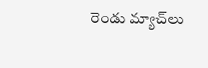రెండు మ్యాచ్‌లు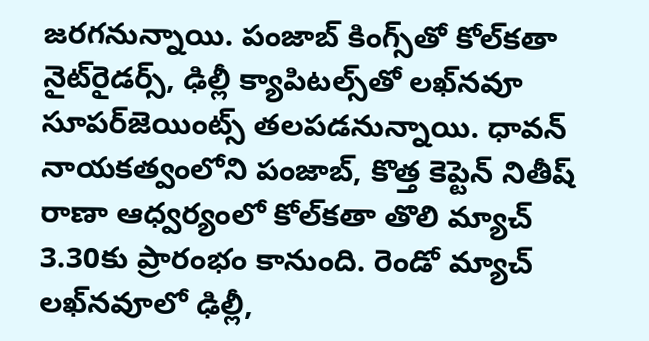జరగనున్నాయి. పంజాబ్‌ కింగ్స్‌తో కోల్‌కతా నైట్‌రైడర్స్‌, ఢిల్లీ క్యాపిటల్స్‌తో లఖ్‌నవూ సూపర్‌జెయింట్స్‌ తలపడనున్నాయి. ధావన్‌ నాయకత్వంలోని పంజాబ్‌, కొత్త కెప్టెన్‌ నితీష్‌ రాణా ఆధ్వర్యంలో కోల్‌కతా తొలి మ్యాచ్‌ 3.30కు ప్రారంభం కానుంది. రెండో మ్యాచ్‌ లఖ్‌నవూలో ఢిల్లీ,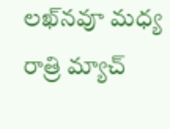లఖ్‌నవూ మధ్య రాత్రి మ్యాచ్‌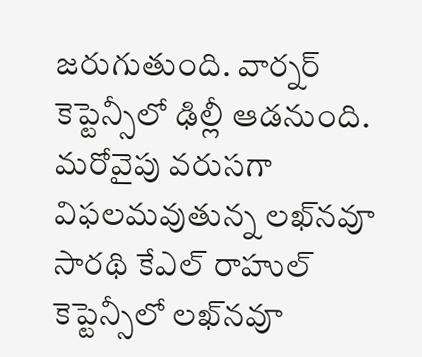జరుగుతుంది. వార్నర్‌ కెప్టెన్సీలో ఢిల్లీ ఆడనుంది. మరోవైపు వరుసగా విఫలమవుతున్న లఖ్‌నవూ సారథి కేఎల్‌ రాహుల్‌ కెప్టెన్సీలో లఖ్‌నవూ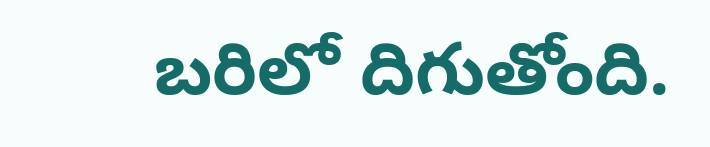బరిలో దిగుతోంది.